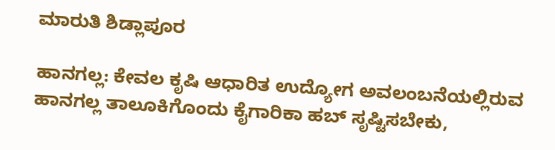ಮಾರುತಿ ಶಿಡ್ಲಾಪೂರ

ಹಾನಗಲ್ಲ: ಕೇವಲ ಕೃಷಿ ಆಧಾರಿತ ಉದ್ಯೋಗ ಅವಲಂಬನೆಯಲ್ಲಿರುವ ಹಾನಗಲ್ಲ ತಾಲೂಕಿಗೊಂದು ಕೈಗಾರಿಕಾ ಹಬ್ ಸೃಷ್ಟಿಸಬೇಕು,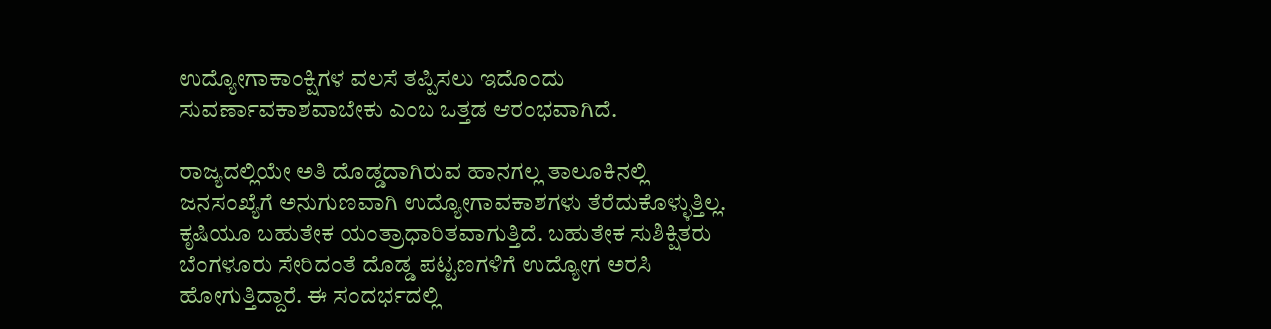ಉದ್ಯೋಗಾಕಾಂಕ್ಷಿಗಳ ವಲಸೆ ತಪ್ಪಿಸಲು ಇದೊಂದು ಸುವರ್ಣಾವಕಾಶವಾಬೇಕು ಎಂಬ ಒತ್ತಡ ಆರಂಭವಾಗಿದೆ.

ರಾಜ್ಯದಲ್ಲಿಯೇ ಅತಿ ದೊಡ್ಡದಾಗಿರುವ ಹಾನಗಲ್ಲ ತಾಲೂಕಿನಲ್ಲಿ ಜನಸಂಖ್ಯೆಗೆ ಅನುಗುಣವಾಗಿ ಉದ್ಯೋಗಾವಕಾಶಗಳು ತೆರೆದುಕೊಳ್ಳುತ್ತಿಲ್ಲ. ಕೃಷಿಯೂ ಬಹುತೇಕ ಯಂತ್ರಾಧಾರಿತವಾಗುತ್ತಿದೆ. ಬಹುತೇಕ ಸುಶಿಕ್ಷಿತರು ಬೆಂಗಳೂರು ಸೇರಿದಂತೆ ದೊಡ್ಡ ಪಟ್ಟಣಗಳಿಗೆ ಉದ್ಯೋಗ ಅರಸಿ ಹೋಗುತ್ತಿದ್ದಾರೆ. ಈ ಸಂದರ್ಭದಲ್ಲಿ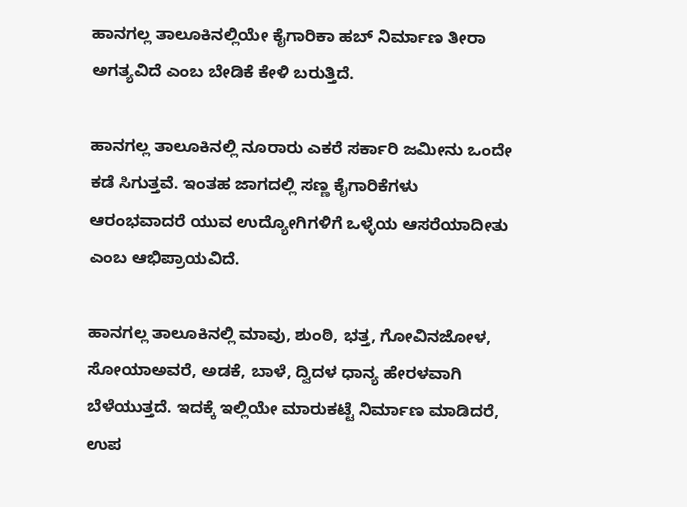ಹಾನಗಲ್ಲ ತಾಲೂಕಿನಲ್ಲಿಯೇ ಕೈಗಾರಿಕಾ ಹಬ್ ನಿರ್ಮಾಣ ತೀರಾ ಅಗತ್ಯವಿದೆ ಎಂಬ ಬೇಡಿಕೆ ಕೇಳಿ ಬರುತ್ತಿದೆ.

ಹಾನಗಲ್ಲ ತಾಲೂಕಿನಲ್ಲಿ ನೂರಾರು ಎಕರೆ ಸರ್ಕಾರಿ ಜಮೀನು ಒಂದೇ ಕಡೆ ಸಿಗುತ್ತವೆ. ಇಂತಹ ಜಾಗದಲ್ಲಿ ಸಣ್ಣ ಕೈಗಾರಿಕೆಗಳು ಆರಂಭವಾದರೆ ಯುವ ಉದ್ಯೋಗಿಗಳಿಗೆ ಒಳ್ಳೆಯ ಆಸರೆಯಾದೀತು ಎಂಬ ಆಭಿಪ್ರಾಯವಿದೆ.

ಹಾನಗಲ್ಲ ತಾಲೂಕಿನಲ್ಲಿ ಮಾವು, ಶುಂಠಿ, ಭತ್ತ, ಗೋವಿನಜೋಳ, ಸೋಯಾಅವರೆ, ಅಡಕೆ, ಬಾಳೆ, ದ್ವಿದಳ ಧಾನ್ಯ ಹೇರಳವಾಗಿ ಬೆಳೆಯುತ್ತದೆ. ಇದಕ್ಕೆ ಇಲ್ಲಿಯೇ ಮಾರುಕಟ್ಟೆ ನಿರ್ಮಾಣ ಮಾಡಿದರೆ, ಉಪ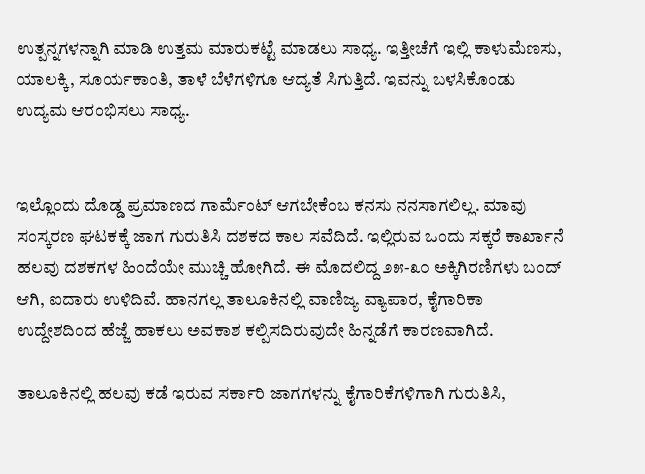ಉತ್ಪನ್ನಗಳನ್ನಾಗಿ ಮಾಡಿ ಉತ್ತಮ ಮಾರುಕಟ್ಟೆ ಮಾಡಲು ಸಾಧ್ಯ. ಇತ್ತೀಚೆಗೆ ಇಲ್ಲಿ ಕಾಳುಮೆಣಸು, ಯಾಲಕ್ಕಿ, ಸೂರ್ಯಕಾಂತಿ, ತಾಳೆ ಬೆಳೆಗಳಿಗೂ ಆದ್ಯತೆ ಸಿಗುತ್ತಿದೆ. ಇವನ್ನು ಬಳಸಿಕೊಂಡು ಉದ್ಯಮ ಆರಂಭಿಸಲು ಸಾಧ್ಯ.


ಇಲ್ಲೊಂದು ದೊಡ್ಡ ಪ್ರಮಾಣದ ಗಾರ್ಮೆಂಟ್ ಆಗಬೇಕೆಂಬ ಕನಸು ನನಸಾಗಲಿಲ್ಲ. ಮಾವು ಸಂಸ್ಕರಣ ಘಟಕಕ್ಕೆ ಜಾಗ ಗುರುತಿಸಿ ದಶಕದ ಕಾಲ ಸವೆದಿದೆ. ಇಲ್ಲಿರುವ ಒಂದು ಸಕ್ಕರೆ ಕಾರ್ಖಾನೆ ಹಲವು ದಶಕಗಳ ಹಿಂದೆಯೇ ಮುಚ್ಚಿ ಹೋಗಿದೆ. ಈ ಮೊದಲಿದ್ದ ೨೫-೩೦ ಅಕ್ಕಿಗಿರಣಿಗಳು ಬಂದ್ ಆಗಿ, ಐದಾರು ಉಳಿದಿವೆ. ಹಾನಗಲ್ಲ ತಾಲೂಕಿನಲ್ಲಿ ವಾಣಿಜ್ಯ ವ್ಯಾಪಾರ, ಕೈಗಾರಿಕಾ ಉದ್ದೇಶದಿಂದ ಹೆಜ್ಜೆ ಹಾಕಲು ಅವಕಾಶ ಕಲ್ಪಿಸದಿರುವುದೇ ಹಿನ್ನಡೆಗೆ ಕಾರಣವಾಗಿದೆ.

ತಾಲೂಕಿನಲ್ಲಿ ಹಲವು ಕಡೆ ಇರುವ ಸರ್ಕಾರಿ ಜಾಗಗಳನ್ನು ಕೈಗಾರಿಕೆಗಳಿಗಾಗಿ ಗುರುತಿಸಿ,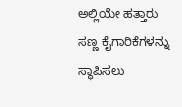ಅಲ್ಲಿಯೇ ಹತ್ತಾರು ಸಣ್ಣ ಕೈಗಾರಿಕೆಗಳನ್ನು ಸ್ಥಾಪಿಸಲು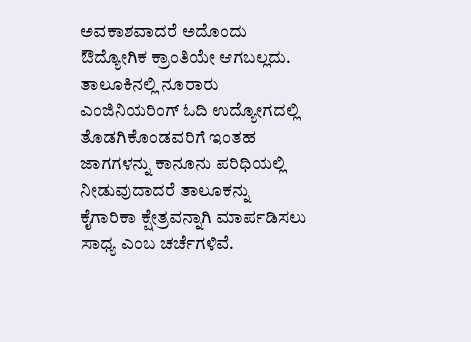ಅವಕಾಶವಾದರೆ ಅದೊಂದು ಔದ್ಯೋಗಿಕ ಕ್ರಾಂತಿಯೇ ಆಗಬಲ್ಲದು. ತಾಲೂಕಿನಲ್ಲಿ ನೂರಾರು ಎಂಜಿನಿಯರಿಂಗ್‌ ಓದಿ ಉದ್ಯೋಗದಲ್ಲಿ ತೊಡಗಿಕೊಂಡವರಿಗೆ ಇಂತಹ ಜಾಗಗಳನ್ನು ಕಾನೂನು ಪರಿಧಿಯಲ್ಲಿ ನೀಡುವುದಾದರೆ ತಾಲೂಕನ್ನು ಕೈಗಾರಿಕಾ ಕ್ಷೇತ್ರವನ್ನಾಗಿ ಮಾರ್ಪಡಿಸಲು ಸಾಧ್ಯ ಎಂಬ ಚರ್ಚೆಗಳಿವೆ.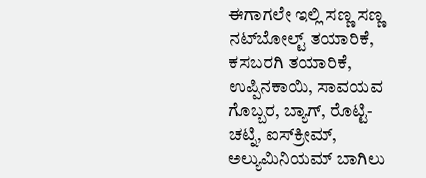ಈಗಾಗಲೇ ಇಲ್ಲಿ ಸಣ್ಣ ಸಣ್ಣ ನಟ್‌ಬೋಲ್ಟ್‌ ತಯಾರಿಕೆ, ಕಸಬರಗಿ ತಯಾರಿಕೆ, ಉಪ್ಪಿನಕಾಯಿ, ಸಾವಯವ ಗೊಬ್ಬರ, ಬ್ಯಾಗ್, ರೊಟ್ಟಿ-ಚಟ್ನಿ, ಐಸ್‌ಕ್ರೀಮ್, ಅಲ್ಯುಮಿನಿಯಮ್ ಬಾಗಿಲು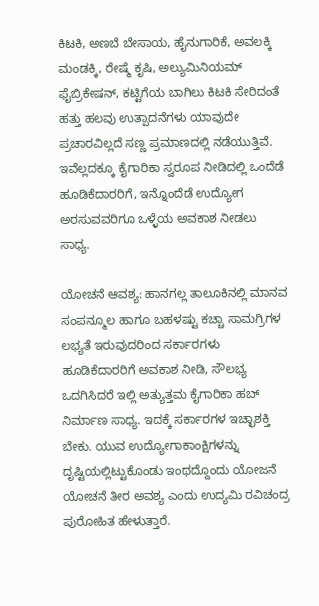ಕಿಟಕಿ, ಅಣಬೆ ಬೇಸಾಯ, ಹೈನುಗಾರಿಕೆ, ಅವಲಕ್ಕಿ ಮಂಡಕ್ಕಿ, ರೇಷ್ಮೆ ಕೃಷಿ, ಅಲ್ಯುಮಿನಿಯಮ್ ಫೈಬ್ರಿಕೇಷನ್, ಕಟ್ಟಿಗೆಯ ಬಾಗಿಲು ಕಿಟಕಿ ಸೇರಿದಂತೆ ಹತ್ತು ಹಲವು ಉತ್ಪಾದನೆಗಳು ಯಾವುದೇ ಪ್ರಚಾರವಿಲ್ಲದೆ ಸಣ್ಣ ಪ್ರಮಾಣದಲ್ಲಿ ನಡೆಯುತ್ತಿವೆ. ಇವೆಲ್ಲದಕ್ಕೂ ಕೈಗಾರಿಕಾ ಸ್ವರೂಪ ನೀಡಿದಲ್ಲಿ ಒಂದೆಡೆ ಹೂಡಿಕೆದಾರರಿಗೆ, ಇನ್ನೊಂದೆಡೆ ಉದ್ಯೋಗ ಅರಸುವವರಿಗೂ ಒಳ್ಳೆಯ ಅವಕಾಶ ನೀಡಲು ಸಾಧ್ಯ.

ಯೋಚನೆ ಆವಶ್ಯ: ಹಾನಗಲ್ಲ ತಾಲೂಕಿನಲ್ಲಿ ಮಾನವ ಸಂಪನ್ಮೂಲ ಹಾಗೂ ಬಹಳಷ್ಟು ಕಚ್ಚಾ ಸಾಮಗ್ರಿಗಳ ಲಭ್ಯತೆ ಇರುವುದರಿಂದ ಸರ್ಕಾರಗಳು ಹೂಡಿಕೆದಾರರಿಗೆ ಅವಕಾಶ ನೀಡಿ, ಸೌಲಭ್ಯ ಒದಗಿಸಿದರೆ ಇಲ್ಲಿ ಅತ್ಯುತ್ತಮ ಕೈಗಾರಿಕಾ ಹಬ್ ನಿರ್ಮಾಣ ಸಾಧ್ಯ. ಇದಕ್ಕೆ ಸರ್ಕಾರಗಳ ಇಚ್ಛಾಶಕ್ತಿ ಬೇಕು. ಯುವ ಉದ್ಯೋಗಾಕಾಂಕ್ಷಿಗಳನ್ನು ದೃಷ್ಟಿಯಲ್ಲಿಟ್ಟುಕೊಂಡು ಇಂಥದ್ದೊಂದು ಯೋಜನೆ ಯೋಚನೆ ತೀರ ಅವಶ್ಯ ಎಂದು ಉದ್ಯಮಿ ರವಿಚಂದ್ರ ಪುರೋಹಿತ ಹೇಳುತ್ತಾರೆ.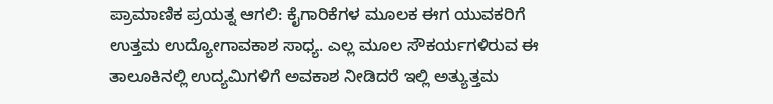ಪ್ರಾಮಾಣಿಕ ಪ್ರಯತ್ನ ಆಗಲಿ: ಕೈಗಾರಿಕೆಗಳ ಮೂಲಕ ಈಗ ಯುವಕರಿಗೆ ಉತ್ತಮ ಉದ್ಯೋಗಾವಕಾಶ ಸಾಧ್ಯ. ಎಲ್ಲ ಮೂಲ ಸೌಕರ್ಯಗಳಿರುವ ಈ ತಾಲೂಕಿನಲ್ಲಿ ಉದ್ಯಮಿಗಳಿಗೆ ಅವಕಾಶ ನೀಡಿದರೆ ಇಲ್ಲಿ ಅತ್ಯುತ್ತಮ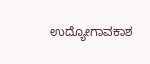ಉದ್ಯೋಗಾವಕಾಶ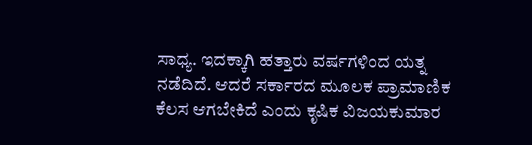ಸಾಧ್ಯ. ಇದಕ್ಕಾಗಿ ಹತ್ತಾರು ವರ್ಷಗಳಿಂದ ಯತ್ನ ನಡೆದಿದೆ. ಆದರೆ ಸರ್ಕಾರದ ಮೂಲಕ ಪ್ರಾಮಾಣಿಕ ಕೆಲಸ ಆಗಬೇಕಿದೆ ಎಂದು ಕೃಷಿಕ ವಿಜಯಕುಮಾರ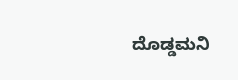ದೊಡ್ಡಮನಿ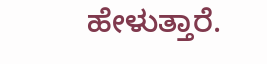ಹೇಳುತ್ತಾರೆ.